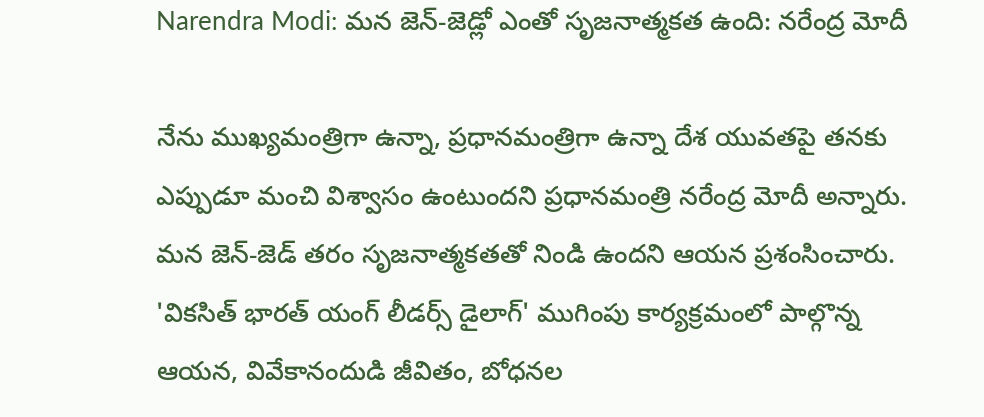Narendra Modi: మన జెన్-జెడ్లో ఎంతో సృజనాత్మకత ఉంది: నరేంద్ర మోదీ

నేను ముఖ్యమంత్రిగా ఉన్నా, ప్రధానమంత్రిగా ఉన్నా దేశ యువతపై తనకు ఎప్పుడూ మంచి విశ్వాసం ఉంటుందని ప్రధానమంత్రి నరేంద్ర మోదీ అన్నారు. మన జెన్-జెడ్ తరం సృజనాత్మకతతో నిండి ఉందని ఆయన ప్రశంసించారు. 'వికసిత్ భారత్ యంగ్ లీడర్స్ డైలాగ్' ముగింపు కార్యక్రమంలో పాల్గొన్న ఆయన, వివేకానందుడి జీవితం, బోధనల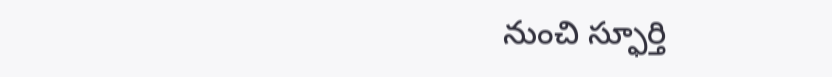నుంచి స్ఫూర్తి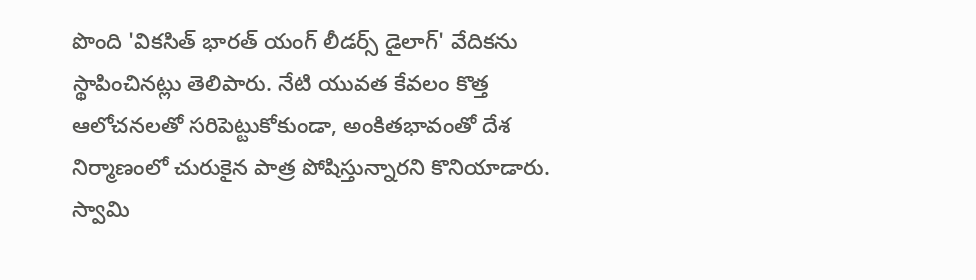పొంది 'వికసిత్ భారత్ యంగ్ లీడర్స్ డైలాగ్' వేదికను స్థాపించినట్లు తెలిపారు. నేటి యువత కేవలం కొత్త ఆలోచనలతో సరిపెట్టుకోకుండా, అంకితభావంతో దేశ నిర్మాణంలో చురుకైన పాత్ర పోషిస్తున్నారని కొనియాడారు. స్వామి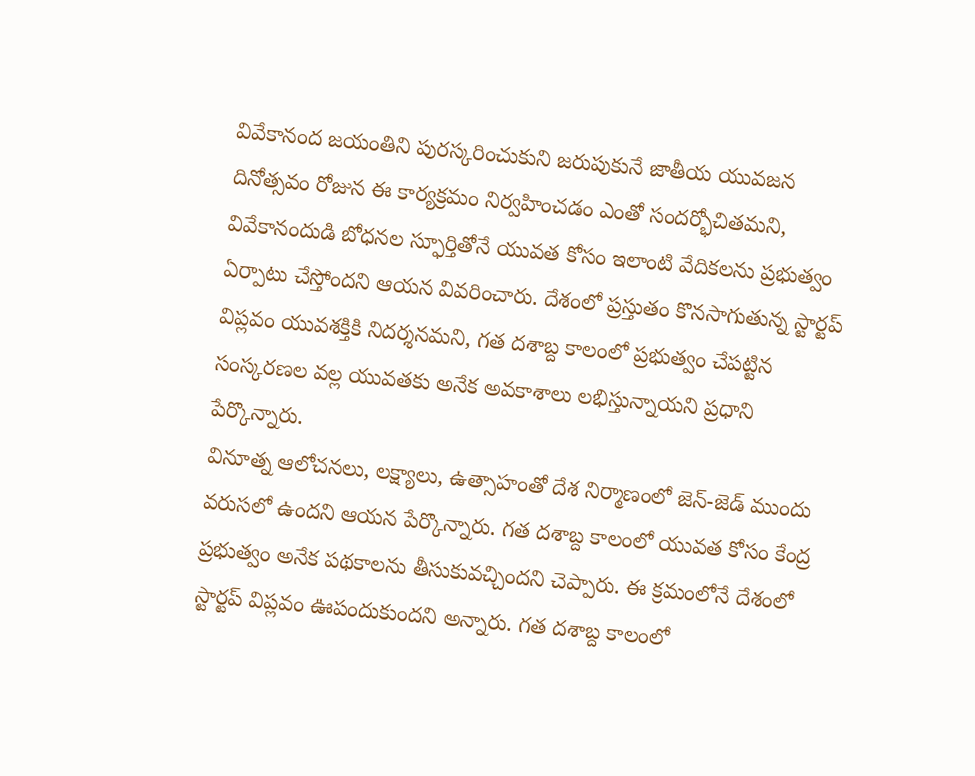వివేకానంద జయంతిని పురస్కరించుకుని జరుపుకునే జాతీయ యువజన దినోత్సవం రోజున ఈ కార్యక్రమం నిర్వహించడం ఎంతో సందర్భోచితమని, వివేకానందుడి బోధనల స్ఫూర్తితోనే యువత కోసం ఇలాంటి వేదికలను ప్రభుత్వం ఏర్పాటు చేస్తోందని ఆయన వివరించారు. దేశంలో ప్రస్తుతం కొనసాగుతున్న స్టార్టప్ విప్లవం యువశక్తికి నిదర్శనమని, గత దశాబ్ద కాలంలో ప్రభుత్వం చేపట్టిన సంస్కరణల వల్ల యువతకు అనేక అవకాశాలు లభిస్తున్నాయని ప్రధాని పేర్కొన్నారు.
వినూత్న ఆలోచనలు, లక్ష్యాలు, ఉత్సాహంతో దేశ నిర్మాణంలో జెన్-జెడ్ ముందు వరుసలో ఉందని ఆయన పేర్కొన్నారు. గత దశాబ్ద కాలంలో యువత కోసం కేంద్ర ప్రభుత్వం అనేక పథకాలను తీసుకువచ్చిందని చెప్పారు. ఈ క్రమంలోనే దేశంలో స్టార్టప్ విప్లవం ఊపందుకుందని అన్నారు. గత దశాబ్ద కాలంలో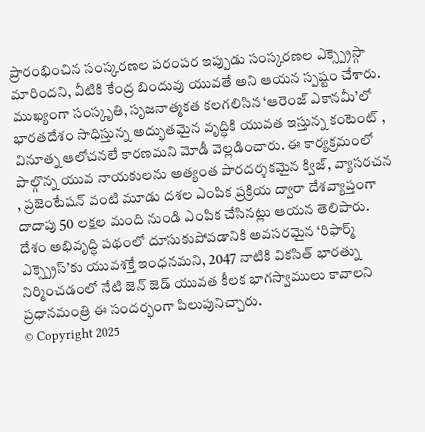ప్రారంభించిన సంస్కరణల పరంపర ఇప్పుడు సంస్కరణల ఎక్స్ప్రెస్గా మారిందని, వీటికి కేంద్ర బిందువు యువతే అని ఆయన స్పష్టం చేశారు. ముఖ్యంగా సంస్కృతి, సృజనాత్మకత కలగలిసిన ‘ఆరెంజ్ ఎకానమీ’లో భారతదేశం సాధిస్తున్న అద్భుతమైన వృద్ధికి యువత ఇస్తున్న కంటెంట్ , వినూత్న ఆలోచనలే కారణమని మోడీ వెల్లడించారు. ఈ కార్యక్రమంలో పాల్గొన్న యువ నాయకులను అత్యంత పారదర్శకమైన క్విజ్, వ్యాసరచన , ప్రజెంటేషన్ వంటి మూడు దశల ఎంపిక ప్రక్రియ ద్వారా దేశవ్యాప్తంగా దాదాపు 50 లక్షల మంది నుండి ఎంపిక చేసినట్లు ఆయన తెలిపారు. దేశం అభివృద్ధి పథంలో దూసుకుపోవడానికి అవసరమైన ‘రిఫార్మ్ ఎక్స్ప్రెస్’కు యువశక్తే ఇంధనమని, 2047 నాటికి వికసిత్ భారత్ను నిర్మించడంలో నేటి జెన్ జెడ్ యువత కీలక భాగస్వాములు కావాలని ప్రధానమంత్రి ఈ సందర్భంగా పిలుపునిచ్చారు.
© Copyright 2025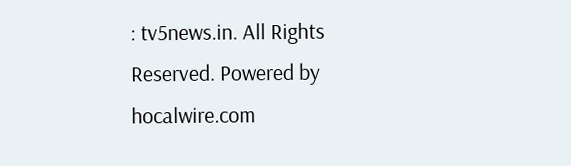: tv5news.in. All Rights Reserved. Powered by hocalwire.com